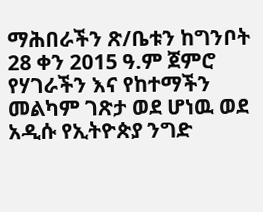ማሕበራችን ጽ/ቤቱን ከግንቦት 28 ቀን 2015 ዓ.ም ጀምሮ የሃገራችን እና የከተማችን መልካም ገጽታ ወደ ሆነዉ ወደ አዲሱ የኢትዮጵያ ንግድ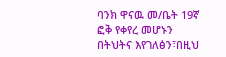ባንክ ዋናዉ መ/ቤት 19ኛ ፎቅ የቀየረ መሆኑን በትህትና እየገለፅን፣በዚህ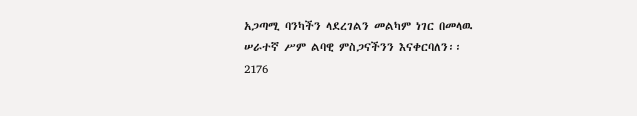አጋጣሚ ባንካችን ላደረገልን መልካም ነገር በመላዉ ሠራተኛ ሥም ልባዊ ምስጋናችንን እናቀርባለን፡፡
2176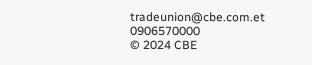tradeunion@cbe.com.et
0906570000
© 2024 CBE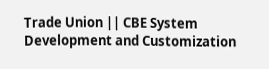Trade Union || CBE System Development and Customization